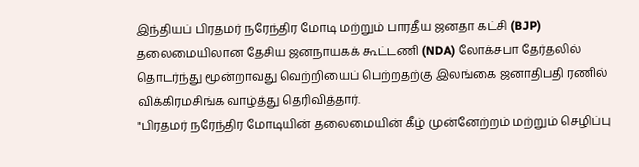இந்தியப் பிரதமர் நரேந்திர மோடி மற்றும் பாரதீய ஜனதா கட்சி (BJP) தலைமையிலான தேசிய ஜனநாயகக் கூட்டணி (NDA) லோக்சபா தேர்தலில் தொடர்ந்து மூன்றாவது வெற்றியைப் பெற்றதற்கு இலங்கை ஜனாதிபதி ரணில் விக்கிரமசிங்க வாழ்த்து தெரிவித்தார்.
"பிரதமர் நரேந்திர மோடியின் தலைமையின் கீழ் முன்னேற்றம் மற்றும் செழிப்பு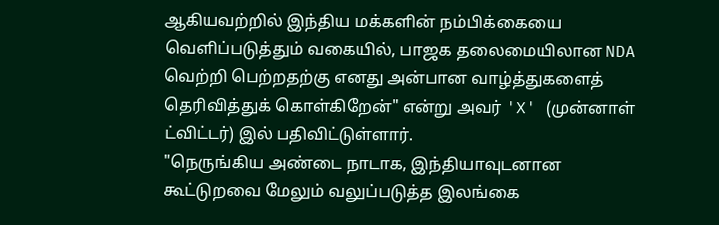ஆகியவற்றில் இந்திய மக்களின் நம்பிக்கையை வெளிப்படுத்தும் வகையில், பாஜக தலைமையிலான NDA வெற்றி பெற்றதற்கு எனது அன்பான வாழ்த்துகளைத் தெரிவித்துக் கொள்கிறேன்" என்று அவர் 'X' (முன்னாள் ட்விட்டர்) இல் பதிவிட்டுள்ளார்.
"நெருங்கிய அண்டை நாடாக, இந்தியாவுடனான கூட்டுறவை மேலும் வலுப்படுத்த இலங்கை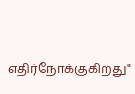எதிர்நோக்குகிறது"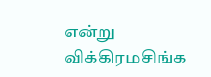என்று விக்கிரமசிங்க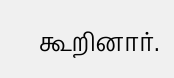கூறினார்.